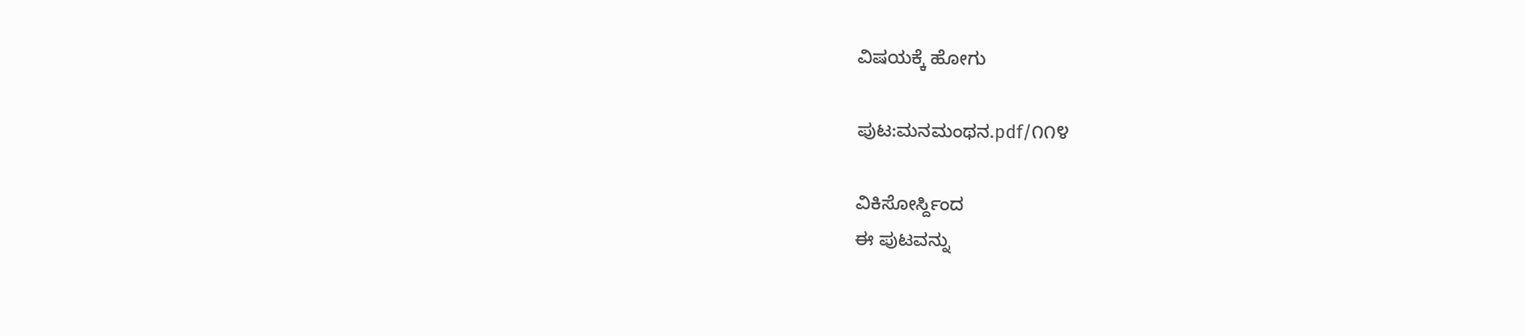ವಿಷಯಕ್ಕೆ ಹೋಗು

ಪುಟ:ಮನಮಂಥನ.pdf/೧೧೪

ವಿಕಿಸೋರ್ಸ್ದಿಂದ
ಈ ಪುಟವನ್ನು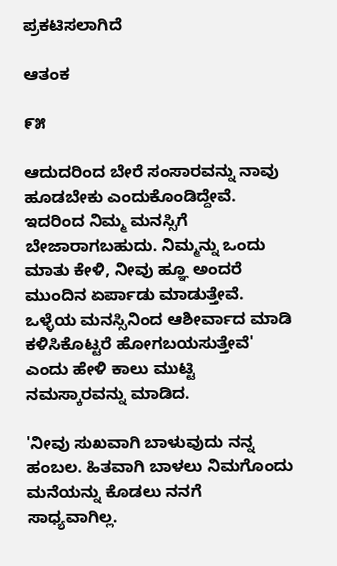ಪ್ರಕಟಿಸಲಾಗಿದೆ

ಆತಂಕ

೯೫

ಆದುದರಿಂದ ಬೇರೆ ಸಂಸಾರವನ್ನು ನಾವು ಹೂಡಬೇಕು ಎಂದುಕೊಂಡಿದ್ದೇವೆ. ಇದರಿಂದ ನಿಮ್ಮ ಮನಸ್ಸಿಗೆ ಬೇಜಾರಾಗಬಹುದು. ನಿಮ್ಮನ್ನು ಒಂದು ಮಾತು ಕೇಳಿ, ನೀವು ಹ್ಞೂ ಅಂದರೆ ಮುಂದಿನ ಏರ್ಪಾಡು ಮಾಡುತ್ತೇವೆ. ಒಳ್ಳೆಯ ಮನಸ್ಸಿನಿಂದ ಆಶೀರ್ವಾದ ಮಾಡಿ ಕಳಿಸಿಕೊಟ್ಟರೆ ಹೋಗಬಯಸುತ್ತೇವೆ' ಎಂದು ಹೇಳಿ ಕಾಲು ಮುಟ್ಟಿ ನಮಸ್ಕಾರವನ್ನು ಮಾಡಿದ.

'ನೀವು ಸುಖವಾಗಿ ಬಾಳುವುದು ನನ್ನ ಹಂಬಲ. ಹಿತವಾಗಿ ಬಾಳಲು ನಿಮಗೊಂದು ಮನೆಯನ್ನು ಕೊಡಲು ನನಗೆ ಸಾಧ್ಯವಾಗಿಲ್ಲ.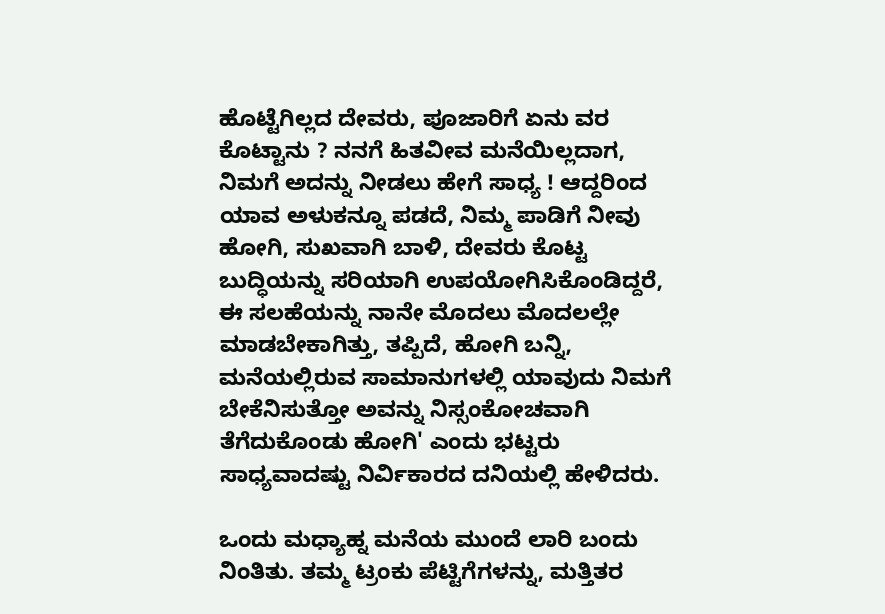ಹೊಟ್ಟೆಗಿಲ್ಲದ ದೇವರು, ಪೂಜಾರಿಗೆ ಏನು ವರ ಕೊಟ್ಟಾನು ? ನನಗೆ ಹಿತವೀವ ಮನೆಯಿಲ್ಲದಾಗ, ನಿಮಗೆ ಅದನ್ನು ನೀಡಲು ಹೇಗೆ ಸಾಧ್ಯ ! ಆದ್ದರಿಂದ ಯಾವ ಅಳುಕನ್ನೂ ಪಡದೆ, ನಿಮ್ಮ ಪಾಡಿಗೆ ನೀವು ಹೋಗಿ, ಸುಖವಾಗಿ ಬಾಳಿ, ದೇವರು ಕೊಟ್ಟ ಬುದ್ಧಿಯನ್ನು ಸರಿಯಾಗಿ ಉಪಯೋಗಿಸಿಕೊಂಡಿದ್ದರೆ, ಈ ಸಲಹೆಯನ್ನು ನಾನೇ ಮೊದಲು ಮೊದಲಲ್ಲೇ ಮಾಡಬೇಕಾಗಿತ್ತು, ತಪ್ಪಿದೆ, ಹೋಗಿ ಬನ್ನಿ, ಮನೆಯಲ್ಲಿರುವ ಸಾಮಾನುಗಳಲ್ಲಿ ಯಾವುದು ನಿಮಗೆ ಬೇಕೆನಿಸುತ್ತೋ ಅವನ್ನು ನಿಸ್ಸಂಕೋಚವಾಗಿ ತೆಗೆದುಕೊಂಡು ಹೋಗಿ' ಎಂದು ಭಟ್ಟರು ಸಾಧ್ಯವಾದಷ್ಟು ನಿರ್ವಿಕಾರದ ದನಿಯಲ್ಲಿ ಹೇಳಿದರು.

ಒಂದು ಮಧ್ಯಾಹ್ನ ಮನೆಯ ಮುಂದೆ ಲಾರಿ ಬಂದು ನಿಂತಿತು. ತಮ್ಮ ಟ್ರಂಕು ಪೆಟ್ಟಿಗೆಗಳನ್ನು, ಮತ್ತಿತರ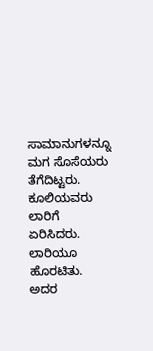ಸಾಮಾನುಗಳನ್ನೂ ಮಗ ಸೊಸೆಯರು ತೆಗೆದಿಟ್ಟರು. ಕೂಲಿಯವರು ಲಾರಿಗೆ ಏರಿಸಿದರು. ಲಾರಿಯೂ ಹೊರಟಿತು. ಅದರ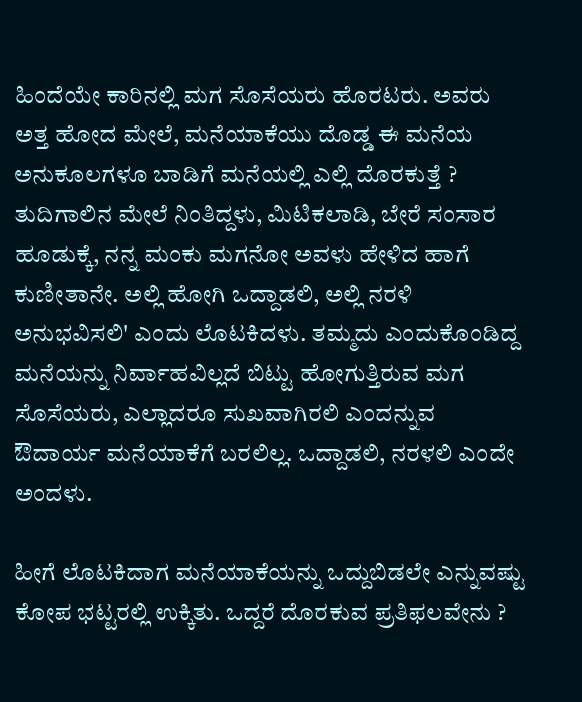ಹಿಂದೆಯೇ ಕಾರಿನಲ್ಲಿ ಮಗ ಸೊಸೆಯರು ಹೊರಟರು. ಅವರು ಅತ್ತ ಹೋದ ಮೇಲೆ, ಮನೆಯಾಕೆಯು ದೊಡ್ಡ ಈ ಮನೆಯ ಅನುಕೂಲಗಳೂ ಬಾಡಿಗೆ ಮನೆಯಲ್ಲಿ ಎಲ್ಲಿ ದೊರಕುತ್ತೆ ? ತುದಿಗಾಲಿನ ಮೇಲೆ ನಿಂತಿದ್ದಳು, ಮಿಟಿಕಲಾಡಿ, ಬೇರೆ ಸಂಸಾರ ಹೂಡುಕ್ಕೆ, ನನ್ನ ಮಂಕು ಮಗನೋ ಅವಳು ಹೇಳಿದ ಹಾಗೆ ಕುಣೀತಾನೇ. ಅಲ್ಲಿ ಹೋಗಿ ಒದ್ದಾಡಲಿ, ಅಲ್ಲಿ ನರಳಿ ಅನುಭವಿಸಲಿ' ಎಂದು ಲೊಟಕಿದಳು. ತಮ್ಮದು ಎಂದುಕೊಂಡಿದ್ದ ಮನೆಯನ್ನು ನಿರ್ವಾಹವಿಲ್ಲದೆ ಬಿಟ್ಟು ಹೋಗುತ್ತಿರುವ ಮಗ ಸೊಸೆಯರು, ಎಲ್ಲಾದರೂ ಸುಖವಾಗಿರಲಿ ಎಂದನ್ನುವ ಔದಾರ್ಯ ಮನೆಯಾಕೆಗೆ ಬರಲಿಲ್ಲ. ಒದ್ದಾಡಲಿ, ನರಳಲಿ ಎಂದೇ ಅಂದಳು.

ಹೀಗೆ ಲೊಟಕಿದಾಗ ಮನೆಯಾಕೆಯನ್ನು ಒದ್ದುಬಿಡಲೇ ಎನ್ನುವಷ್ಟು ಕೋಪ ಭಟ್ಟರಲ್ಲಿ ಉಕ್ಕಿತು. ಒದ್ದರೆ ದೊರಕುವ ಪ್ರತಿಫಲವೇನು ?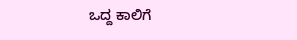ಒದ್ದ ಕಾಲಿಗೆ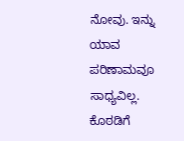ನೋವು. ಇನ್ನು ಯಾವ ಪರಿಣಾಮವೂ ಸಾಧ್ಯವಿಲ್ಲ. ಕೊಠಡಿಗೆ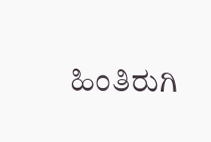ಹಿಂತಿರುಗಿ